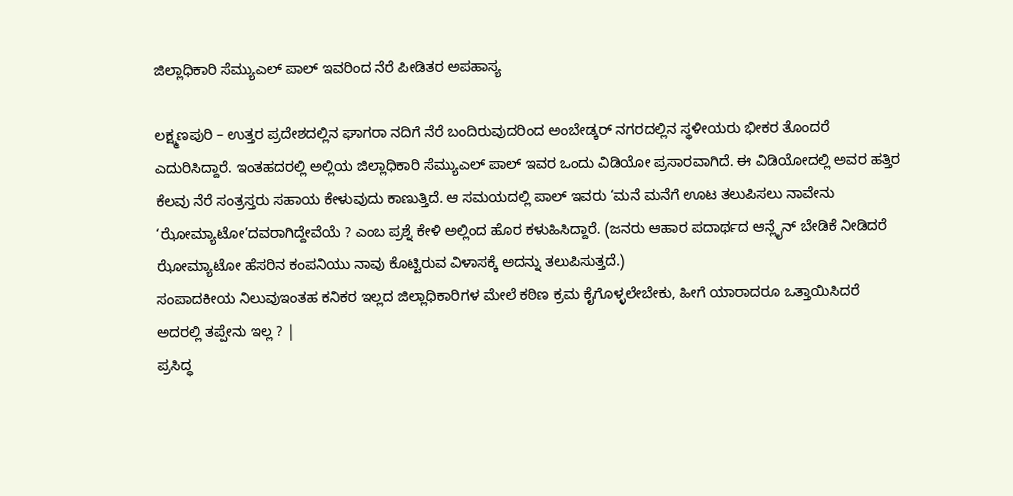ಜಿಲ್ಲಾಧಿಕಾರಿ ಸೆಮ್ಯುಎಲ್ ಪಾಲ್ ಇವರಿಂದ ನೆರೆ ಪೀಡಿತರ ಅಪಹಾಸ್ಯ

ಲಕ್ಷ್ಮಣಪುರಿ – ಉತ್ತರ ಪ್ರದೇಶದಲ್ಲಿನ ಘಾಗರಾ ನದಿಗೆ ನೆರೆ ಬಂದಿರುವುದರಿಂದ ಅಂಬೇಡ್ಕರ್ ನಗರದಲ್ಲಿನ ಸ್ಥಳೀಯರು ಭೀಕರ ತೊಂದರೆ ಎದುರಿಸಿದ್ದಾರೆ. ಇಂತಹದರಲ್ಲಿ ಅಲ್ಲಿಯ ಜಿಲ್ಲಾಧಿಕಾರಿ ಸೆಮ್ಯುಎಲ್ ಪಾಲ್ ಇವರ ಒಂದು ವಿಡಿಯೋ ಪ್ರಸಾರವಾಗಿದೆ. ಈ ವಿಡಿಯೋದಲ್ಲಿ ಅವರ ಹತ್ತಿರ ಕೆಲವು ನೆರೆ ಸಂತ್ರಸ್ತರು ಸಹಾಯ ಕೇಳುವುದು ಕಾಣುತ್ತಿದೆ. ಆ ಸಮಯದಲ್ಲಿ ಪಾಲ್ ಇವರು ‘ಮನೆ ಮನೆಗೆ ಊಟ ತಲುಪಿಸಲು ನಾವೇನು ‘ಝೋಮ್ಯಾಟೋ’ದವರಾಗಿದ್ದೇವೆಯೆ ? ಎಂಬ ಪ್ರಶ್ನೆ ಕೇಳಿ ಅಲ್ಲಿಂದ ಹೊರ ಕಳುಹಿಸಿದ್ದಾರೆ. (ಜನರು ಆಹಾರ ಪದಾರ್ಥದ ಆನ್ಲೈನ್ ಬೇಡಿಕೆ ನೀಡಿದರೆ ಝೋಮ್ಯಾಟೋ ಹೆಸರಿನ ಕಂಪನಿಯು ನಾವು ಕೊಟ್ಟಿರುವ ವಿಳಾಸಕ್ಕೆ ಅದನ್ನು ತಲುಪಿಸುತ್ತದೆ.)
ಸಂಪಾದಕೀಯ ನಿಲುವುಇಂತಹ ಕನಿಕರ ಇಲ್ಲದ ಜಿಲ್ಲಾಧಿಕಾರಿಗಳ ಮೇಲೆ ಕಠಿಣ ಕ್ರಮ ಕೈಗೊಳ್ಳಲೇಬೇಕು, ಹೀಗೆ ಯಾರಾದರೂ ಒತ್ತಾಯಿಸಿದರೆ ಅದರಲ್ಲಿ ತಪ್ಪೇನು ಇಲ್ಲ ? |
ಪ್ರಸಿದ್ಧ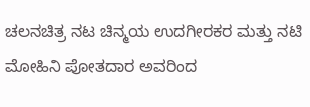ಚಲನಚಿತ್ರ ನಟ ಚಿನ್ಮಯ ಉದಗೀರಕರ ಮತ್ತು ನಟಿ ಮೋಹಿನಿ ಪೋತದಾರ ಅವರಿಂದ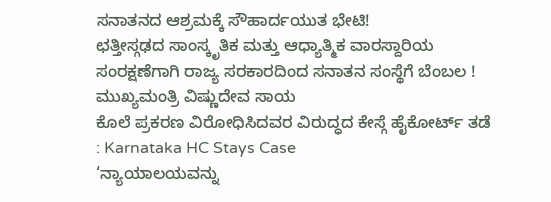ಸನಾತನದ ಆಶ್ರಮಕ್ಕೆ ಸೌಹಾರ್ದಯುತ ಭೇಟಿ!
ಛತ್ತೀಸ್ಗಢದ ಸಾಂಸ್ಕೃತಿಕ ಮತ್ತು ಆಧ್ಯಾತ್ಮಿಕ ವಾರಸ್ದಾರಿಯ ಸಂರಕ್ಷಣೆಗಾಗಿ ರಾಜ್ಯ ಸರಕಾರದಿಂದ ಸನಾತನ ಸಂಸ್ಥೆಗೆ ಬೆಂಬಲ ! ಮುಖ್ಯಮಂತ್ರಿ ವಿಷ್ಣುದೇವ ಸಾಯ
ಕೊಲೆ ಪ್ರಕರಣ ವಿರೋಧಿಸಿದವರ ವಿರುದ್ಧದ ಕೇಸ್ಗೆ ಹೈಕೋರ್ಟ್ ತಡೆ : Karnataka HC Stays Case
‘ನ್ಯಾಯಾಲಯವನ್ನು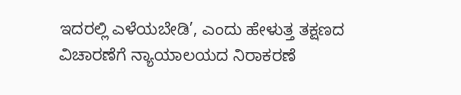ಇದರಲ್ಲಿ ಎಳೆಯಬೇಡಿ’, ಎಂದು ಹೇಳುತ್ತ ತಕ್ಷಣದ ವಿಚಾರಣೆಗೆ ನ್ಯಾಯಾಲಯದ ನಿರಾಕರಣೆ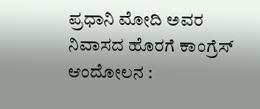ಪ್ರಧಾನಿ ಮೋದಿ ಅವರ ನಿವಾಸದ ಹೊರಗೆ ಕಾಂಗ್ರೆಸ್ ಆಂದೋಲನ :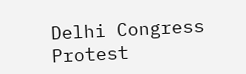Delhi Congress Protest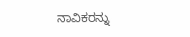ನಾವಿಕರನ್ನು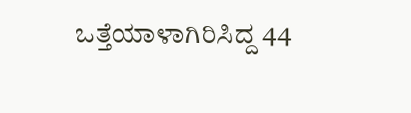ಒತ್ತೆಯಾಳಾಗಿರಿಸಿದ್ದ 44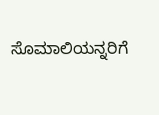ಸೊಮಾಲಿಯನ್ನರಿಗೆ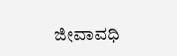ಜೀವಾವಧಿ